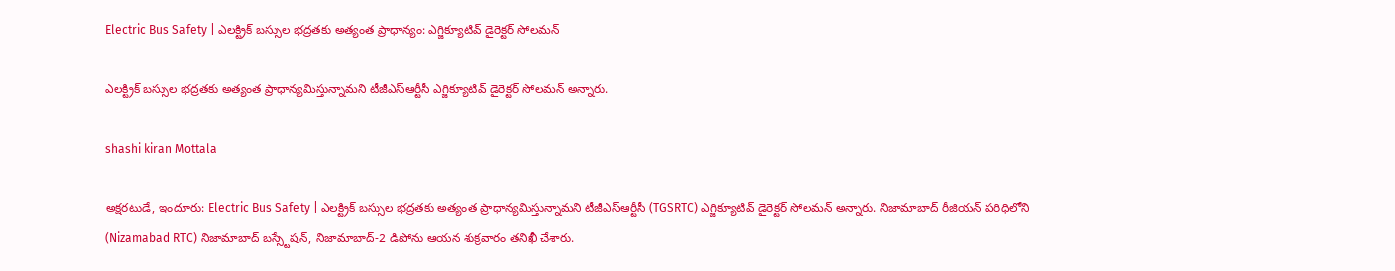Electric Bus Safety | ఎలక్ట్రిక్ బస్సుల భద్రతకు అత్యంత ప్రాధాన్యం: ఎగ్జిక్యూటివ్ డైరెక్టర్ సోలమన్

ఎలక్ట్రిక్ బస్సుల భద్రతకు అత్యంత ప్రాధాన్యమిస్తున్నామని టీజీఎస్ఆర్టీసీ ఎగ్జిక్యూటివ్ డైరెక్టర్ సోలమన్ అన్నారు.

shashi kiran Mottala

అక్షరటుడే, ఇందూరు: Electric Bus Safety | ఎలక్ట్రిక్ బస్సుల భద్రతకు అత్యంత ప్రాధాన్యమిస్తున్నామని టీజీఎస్ఆర్టీసీ (TGSRTC) ఎగ్జిక్యూటివ్ డైరెక్టర్ సోలమన్ అన్నారు. నిజామాబాద్ రీజియన్ పరిధిలోని (Nizamabad RTC) నిజామాబాద్ బస్స్టేషన్, నిజామాబాద్-2 డిపోను ఆయన శుక్రవారం తనిఖీ చేశారు.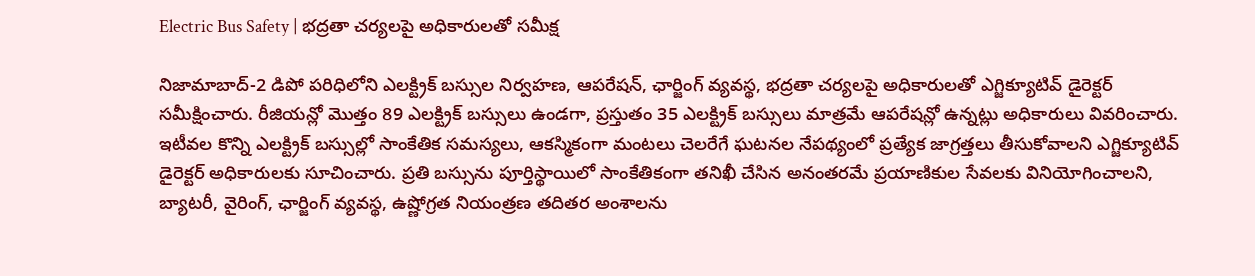Electric Bus Safety | భద్రతా చర్యలపై అధికారులతో సమీక్ష

నిజామాబాద్-2 డిపో పరిధిలోని ఎలక్ట్రిక్ బస్సుల నిర్వహణ, ఆపరేషన్, ఛార్జింగ్ వ్యవస్థ, భద్రతా చర్యలపై అధికారులతో ఎగ్జిక్యూటివ్ డైరెక్టర్ సమీక్షించారు. రీజియన్లో మొత్తం 89 ఎలక్ట్రిక్ బస్సులు ఉండగా, ప్రస్తుతం 35 ఎలక్ట్రిక్ బస్సులు మాత్రమే ఆపరేషన్లో ఉన్నట్లు అధికారులు వివరించారు. ఇటీవల కొన్ని ఎలక్ట్రిక్ బస్సుల్లో సాంకేతిక సమస్యలు, ఆకస్మికంగా మంటలు చెలరేగే ఘటనల నేపథ్యంలో ప్రత్యేక జాగ్రత్తలు తీసుకోవాలని ఎగ్జిక్యూటివ్ డైరెక్టర్ అధికారులకు సూచించారు. ప్రతి బస్సును పూర్తిస్థాయిలో సాంకేతికంగా తనిఖీ చేసిన అనంతరమే ప్రయాణికుల సేవలకు వినియోగించాలని, బ్యాటరీ, వైరింగ్, ఛార్జింగ్ వ్యవస్థ, ఉష్ణోగ్రత నియంత్రణ తదితర అంశాలను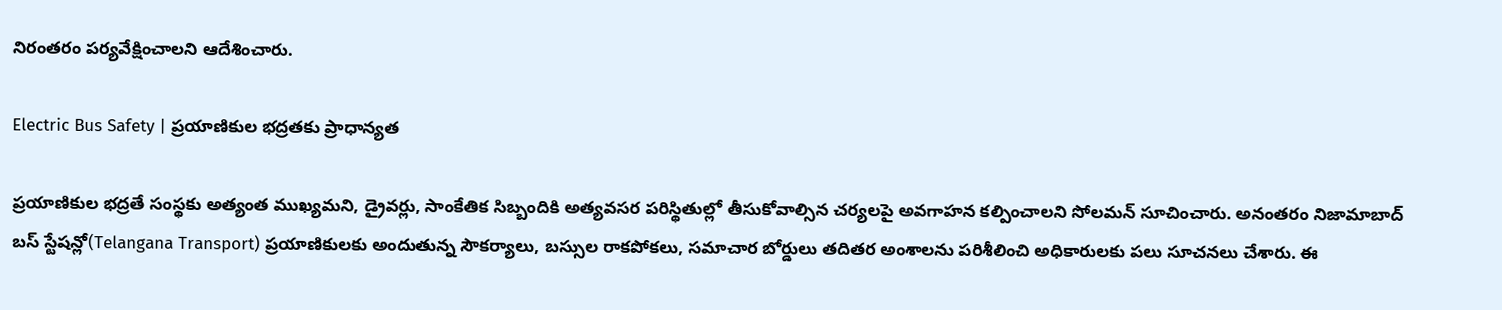నిరంతరం పర్యవేక్షించాలని ఆదేశించారు.

Electric Bus Safety | ప్రయాణికుల భద్రతకు ప్రాధాన్యత

ప్రయాణికుల భద్రతే సంస్థకు అత్యంత ముఖ్యమని, డ్రైవర్లు, సాంకేతిక సిబ్బందికి అత్యవసర పరిస్థితుల్లో తీసుకోవాల్సిన చర్యలపై అవగాహన కల్పించాలని సోలమన్ సూచించారు. అనంతరం నిజామాబాద్ బస్ స్టేషన్లో(Telangana Transport) ప్రయాణికులకు అందుతున్న సౌకర్యాలు, బస్సుల రాకపోకలు, సమాచార బోర్డులు తదితర అంశాలను పరిశీలించి అధికారులకు పలు సూచనలు చేశారు. ఈ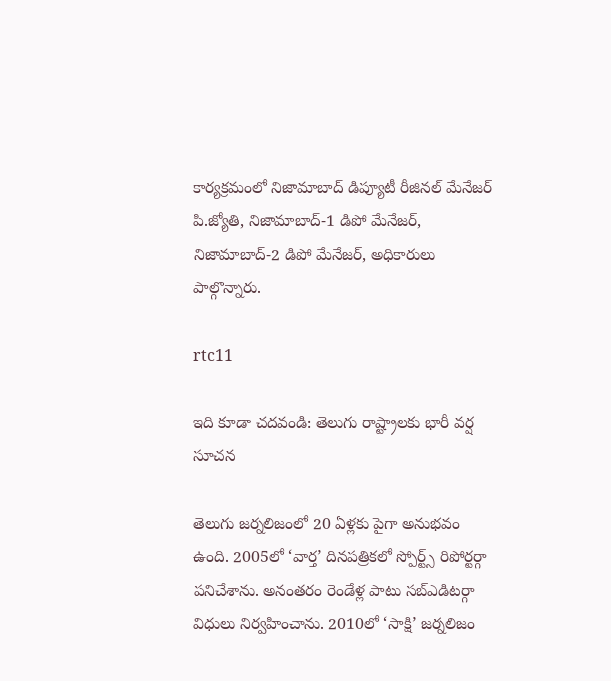కార్యక్రమంలో నిజామాబాద్ డిప్యూటీ రీజినల్ మేనేజర్ పి.జ్యోతి, నిజామాబాద్-1 డిపో మేనేజర్, నిజామాబాద్-2 డిపో మేనేజర్, అధికారులు  పాల్గొన్నారు.

rtc11

ఇది కూడా చదవండి: తెలుగు రాష్ట్రాలకు భారీ వర్ష సూచన

తెలుగు జర్నలిజంలో 20 ఏళ్లకు పైగా అనుభవం ఉంది. 2005లో ‘వార్త’ దినపత్రికలో స్పోర్ట్స్ రిపోర్టర్గా పనిచేశాను. అనంతరం రెండేళ్ల పాటు సబ్ఎడిటర్గా విధులు నిర్వహించాను. 2010లో ‘సాక్షి’ జర్నలిజం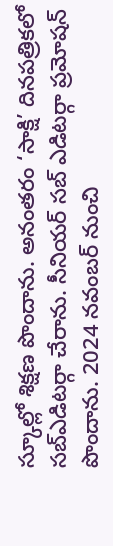స్కూల్లో శిక్షణ పొందాను. అనంతరం ‘సాక్షి’ దినపత్రికలో సబ్ఎడిటర్గా చేరాను. సీనియర్ సబ్ ఎడిటర్గా ప్రమోషన్ పొందాను. 2024 నవంబర్ నుంచి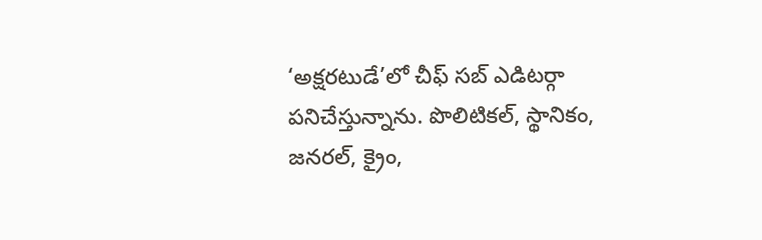‘అక్షరటుడే’లో చీఫ్ సబ్ ఎడిటర్గా పనిచేస్తున్నాను. పొలిటికల్, స్థానికం, జనరల్, క్రైం,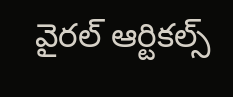వైరల్ ఆర్టికల్స్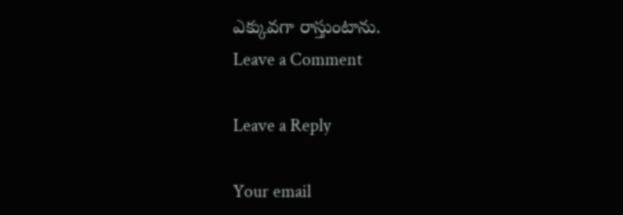ఎక్కువగా రాస్తుంటాను.
Leave a Comment

Leave a Reply

Your email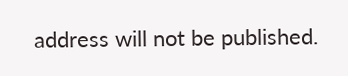address will not be published.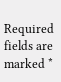Required fields are marked *